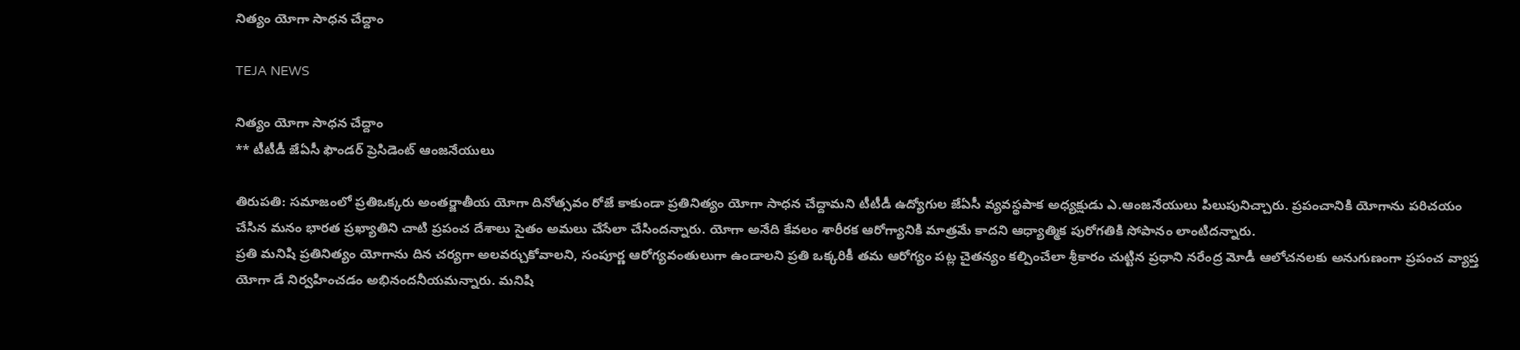నిత్యం యోగా సాధన చేద్దాం

TEJA NEWS

నిత్యం యోగా సాధన చేద్దాం
** టీటీడీ జేఏసీ ఫౌండర్ ప్రెసిడెంట్ ఆంజనేయులు

తిరుపతి: సమాజంలో ప్రతిఒక్కరు అంతర్జాతీయ యోగా దినోత్సవం రోజే కాకుండా ప్రతినిత్యం యోగా సాధన చేద్దామని టీటీడీ ఉద్యోగుల జేఏసీ వ్యవస్థపాక అధ్యక్షుడు ఎ.ఆంజనేయులు పిలుపునిచ్చారు. ప్రపంచానికి యోగాను పరిచయం చేసిన మనం భారత ప్రఖ్యాతిని చాటి ప్రపంచ దేశాలు సైతం అమలు చేసేలా చేసిందన్నారు. యోగా అనేది కేవలం శారీరక ఆరోగ్యానికి మాత్రమే కాదని ఆధ్యాత్మిక పురోగతికి సోపానం లాంటిదన్నారు.
ప్రతి మనిషి ప్రతినిత్యం యోగాను దిన చర్యగా అలవర్చుకోవాలని, సంపూర్ణ ఆరోగ్యవంతులుగా ఉండాలని ప్రతి ఒక్కరికీ తమ ఆరోగ్యం పట్ల చైతన్యం కల్పించేలా శ్రీకారం చుట్టిన ప్రధాని నరేంద్ర మోడీ ఆలోచనలకు అనుగుణంగా ప్రపంచ వ్యాప్త యోగా డే నిర్వహించడం అభినందనీయమన్నారు. మనిషి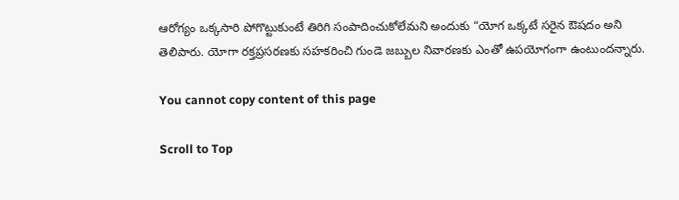ఆరోగ్యం ఒక్కసారి పోగొట్టుకుంటే తిరిగి సంపాదించుకోలేమని అందుకు “యోగ ఒక్కటే సరైన ఔషదం అని తెలిపారు. యోగా రక్తప్రసరణకు సహకరించి గుండె జబ్బుల నివారణకు ఎంతో ఉపయోగంగా ఉంటుందన్నారు.

You cannot copy content of this page

Scroll to Top